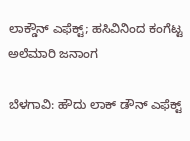ಲಾಕ್ಡೌನ್ ಎಫೆಕ್ಟ್; ಹಸಿವಿನಿಂದ ಕಂಗೆಟ್ಟ ಅಲೆಮಾರಿ ಜನಾಂಗ

ಬೆಳಗಾವಿ: ಹೌದು ಲಾಕ್ ಡೌನ್ ಎಫೆಕ್ಟ್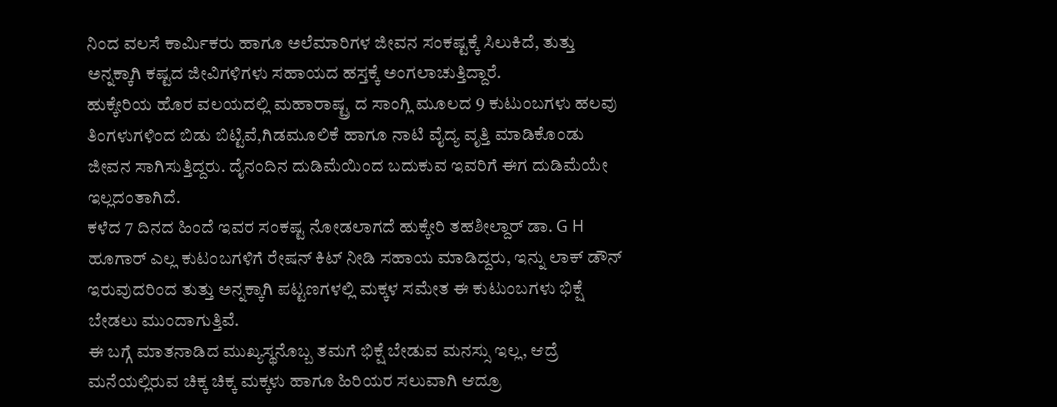ನಿಂದ ವಲಸೆ ಕಾರ್ಮಿಕರು ಹಾಗೂ ಅಲೆಮಾರಿಗಳ ಜೀವನ ಸಂಕಷ್ಟಕ್ಕೆ ಸಿಲುಕಿದೆ, ತುತ್ತು ಅನ್ನಕ್ಕಾಗಿ ಕಷ್ಟದ ಜೀವಿಗಳಿಗಳು ಸಹಾಯದ ಹಸ್ತಕ್ಕೆ ಅಂಗಲಾಚುತ್ತಿದ್ದಾರೆ.
ಹುಕ್ಕೇರಿಯ ಹೊರ ವಲಯದಲ್ಲಿ ಮಹಾರಾಷ್ಟ್ರ ದ ಸಾಂಗ್ಲಿ ಮೂಲದ 9 ಕುಟುಂಬಗಳು ಹಲವು ತಿಂಗಳುಗಳಿಂದ ಬಿಡು ಬಿಟ್ಟಿವೆ,ಗಿಡಮೂಲಿಕೆ ಹಾಗೂ ನಾಟಿ ವೈದ್ಯ ವೃತ್ತಿ ಮಾಡಿಕೊಂಡು ಜೀವನ ಸಾಗಿಸುತ್ತಿದ್ದರು. ದೈನಂದಿನ ದುಡಿಮೆಯಿಂದ ಬದುಕುವ ಇವರಿಗೆ ಈಗ ದುಡಿಮೆಯೇ ಇಲ್ಲದಂತಾಗಿದೆ.
ಕಳೆದ 7 ದಿನದ ಹಿಂದೆ ಇವರ ಸಂಕಷ್ಟ ನೋಡಲಾಗದೆ ಹುಕ್ಕೇರಿ ತಹಶೀಲ್ದಾರ್ ಡಾ. G H ಹೂಗಾರ್ ಎಲ್ಲ ಕುಟಂಬಗಳಿಗೆ ರೇಷನ್ ಕಿಟ್ ನೀಡಿ ಸಹಾಯ ಮಾಡಿದ್ದರು, ಇನ್ನು ಲಾಕ್ ಡೌನ್ ಇರುವುದರಿಂದ ತುತ್ತು ಅನ್ನಕ್ಕಾಗಿ ಪಟ್ಟಣಗಳಲ್ಲಿ ಮಕ್ಕಳ ಸಮೇತ ಈ ಕುಟುಂಬಗಳು ಭಿಕ್ಷೆ ಬೇಡಲು ಮುಂದಾಗುತ್ತಿವೆ.
ಈ ಬಗ್ಗೆ ಮಾತನಾಡಿದ ಮುಖ್ಯಸ್ಥನೊಬ್ಬ ತಮಗೆ ಭಿಕ್ಷೆ ಬೇಡುವ ಮನಸ್ಸು ಇಲ್ಲ, ಆದ್ರೆ ಮನೆಯಲ್ಲಿರುವ ಚಿಕ್ಕ ಚಿಕ್ಕ ಮಕ್ಕಳು ಹಾಗೂ ಹಿರಿಯರ ಸಲುವಾಗಿ ಆದ್ರೂ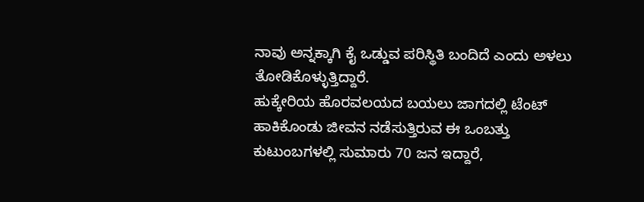ನಾವು ಅನ್ನಕ್ಕಾಗಿ ಕೈ ಒಡ್ಡುವ ಪರಿಸ್ಥಿತಿ ಬಂದಿದೆ ಎಂದು ಅಳಲು ತೋಡಿಕೊಳ್ಳುತ್ತಿದ್ದಾರೆ.
ಹುಕ್ಕೇರಿಯ ಹೊರವಲಯದ ಬಯಲು ಜಾಗದಲ್ಲಿ ಟೆಂಟ್ ಹಾಕಿಕೊಂಡು ಜೀವನ ನಡೆಸುತ್ತಿರುವ ಈ ಒಂಬತ್ತು ಕುಟುಂಬಗಳಲ್ಲಿ ಸುಮಾರು 70 ಜನ ಇದ್ದಾರೆ,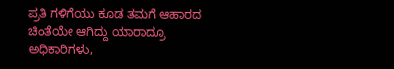ಪ್ರತಿ ಗಳಿಗೆಯು ಕೂಡ ತಮಗೆ ಆಹಾರದ ಚಿಂತೆಯೇ ಆಗಿದ್ದು ಯಾರಾದ್ರೂ ಅಧಿಕಾರಿಗಳು,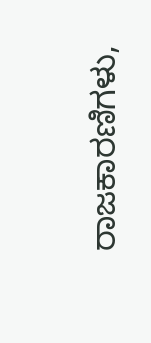ರಾಜಕಾರಣಿಗಳು,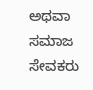ಅಥವಾ ಸಮಾಜ ಸೇವಕರು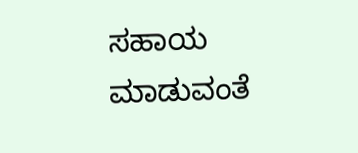ಸಹಾಯ ಮಾಡುವಂತೆ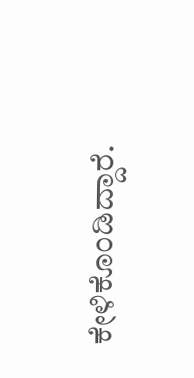ಕೇಳಿಕೊಂಡಿದ್ದಾರೆ.